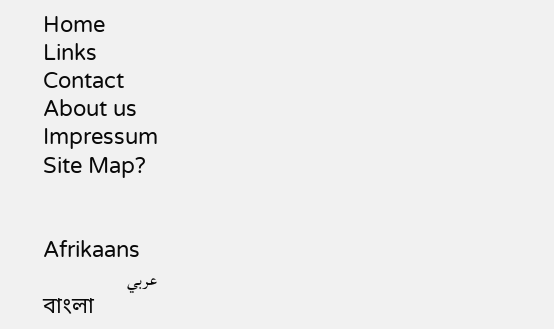Home
Links
Contact
About us
Impressum
Site Map?


Afrikaans
عربي
বাংলা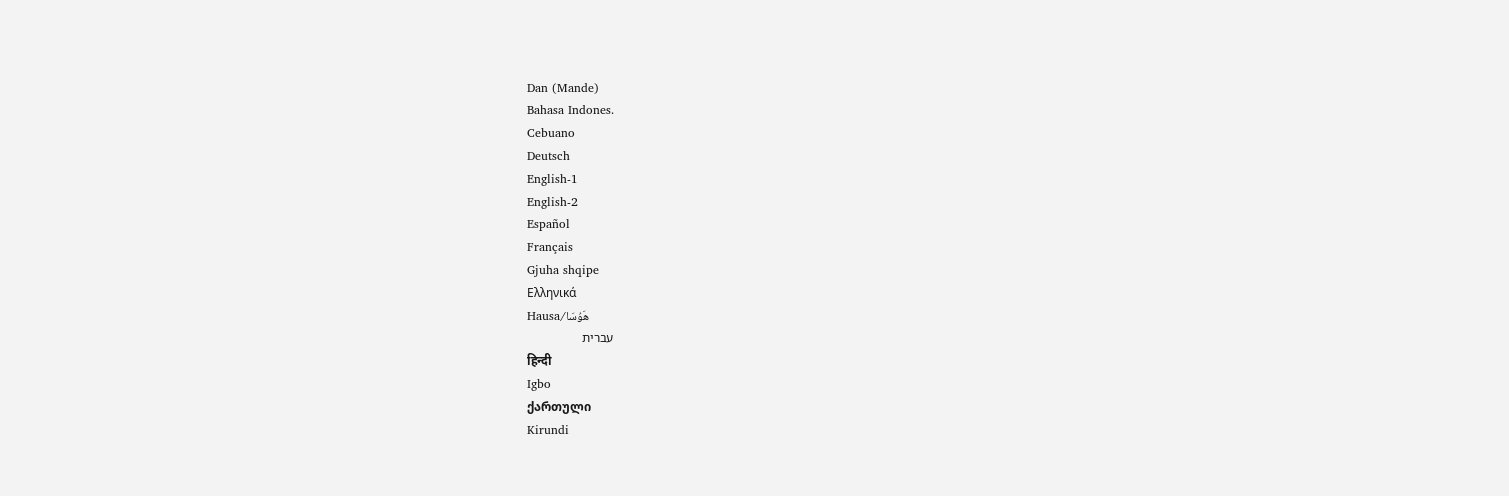Dan (Mande)
Bahasa Indones.
Cebuano
Deutsch
English-1
English-2
Español
Français
Gjuha shqipe
Ελληνικά
Hausa/هَوُسَا
עברית
हिन्दी
Igbo
ქართული
Kirundi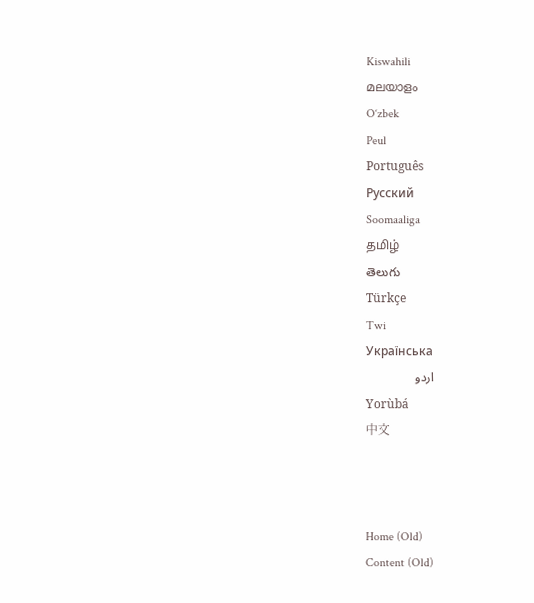Kiswahili
മലയാളം
O‘zbek
Peul
Português
Русский
Soomaaliga
தமிழ்
తెలుగు
Türkçe
Twi
Українська
اردو
Yorùbá
中文



Home (Old)
Content (Old)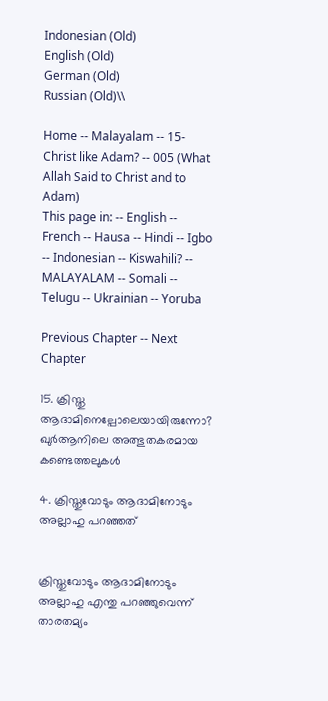Indonesian (Old)
English (Old)
German (Old)
Russian (Old)\\

Home -- Malayalam -- 15-Christ like Adam? -- 005 (What Allah Said to Christ and to Adam)
This page in: -- English -- French -- Hausa -- Hindi -- Igbo -- Indonesian -- Kiswahili? -- MALAYALAM -- Somali -- Telugu -- Ukrainian -- Yoruba

Previous Chapter -- Next Chapter

15. ക്രിസ്തു ആദാമിനെല്പോലെയായിരുന്നോ?
ഖുര്‍ആനിലെ അത്ഭുതകരമായ കണ്ടെത്തലുകള്‍

4. ക്രിസ്തുവോടും ആദാമിനോടും അല്ലാഹു പറഞ്ഞത്‌


ക്രിസ്തുവോടും ആദാമിനോടും അല്ലാഹു എന്തു പറഞ്ഞുവെന്ന്‌ താരതമ്യം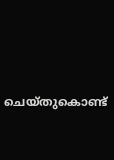ചെയ്തുകൊണ്ട്‌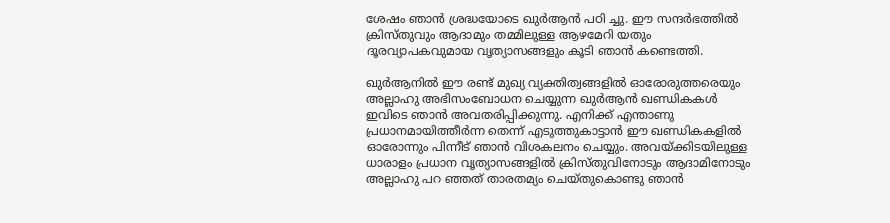ശേഷം ഞാന്‍ ശ്രദ്ധയോടെ ഖുര്‍ആന്‍ പഠി ച്ചു. ഈ സന്ദര്‍ഭത്തില്‍ ക്രിസ്തുവും ആദാമും തമ്മിലുള്ള ആഴമേറി യതും ദൂരവ്യാപകവുമായ വൃത്യാസങ്ങളും കൂടി ഞാന്‍ കണ്ടെത്തി.

ഖുര്‍ആനില്‍ ഈ രണ്ട്‌ മുഖ്യ വ്യക്തിത്വങ്ങളില്‍ ഓരോരുത്തരെയും അല്ലാഹു അഭിസംബോധന ചെയ്യുന്ന ഖുര്‍ആന്‍ ഖണ്ഡികകള്‍ ഇവിടെ ഞാന്‍ അവതരിപ്പിക്കുന്നു. എനിക്ക്‌ എന്താണു പ്രധാനമായിത്തീര്‍ന്ന തെന്ന്‌ എടുത്തുകാട്ടാന്‍ ഈ ഖണ്ഡികകളില്‍ ഓരോന്നും പിന്നീട്‌ ഞാന്‍ വിശകലനം ചെയ്യും. അവയ്ക്കിടയിലുള്ള ധാരാളം പ്രധാന വൃത്യാസങ്ങളില്‍ ക്രിസ്തുവിനോടും ആദാമിനോടും അല്ലാഹു പറ ഞ്ഞത്‌ താരതമ്യം ചെയ്തുകൊണ്ടു ഞാന്‍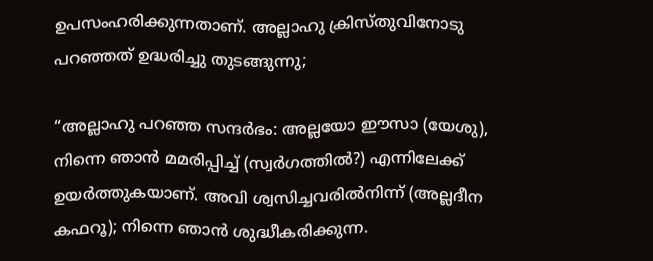ഉപസംഹരിക്കുന്നതാണ്‌. അല്ലാഹു ക്രിസ്തുവിനോടു പറഞ്ഞത്‌ ഉദ്ധരിച്ചു തുടങ്ങുന്നു;

“അല്ലാഹു പറഞ്ഞ സന്ദര്‍ഭം: അല്ലയോ ഈസാ (യേശു), നിന്നെ ഞാന്‍ മമരിപ്പിച്ച്‌ (സ്വര്‍ഗത്തില്‍?) എന്നിലേക്ക്‌ ഉയര്‍ത്തുകയാണ്‌. അവി ശ്വസിച്ചവരില്‍നിന്ന്‌ (അല്ലദീന കഫറൂ); നിന്നെ ഞാന്‍ ശുദ്ധീകരിക്കുന്ന.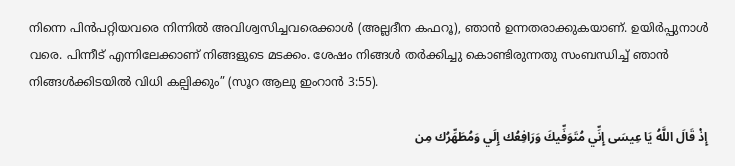നിന്നെ പിന്‍പറ്റിയവരെ നിന്നില്‍ അവിശ്വസിച്ചവരെക്കാള്‍ (അല്ലദീന കഫറൂ), ഞാന്‍ ഉന്നതരാക്കുകയാണ്‌. ഉയിര്‍പ്പുനാള്‍ വരെ. പിന്നീട്‌ എന്നിലേക്കാണ്‌ നിങ്ങളുടെ മടക്കം. ശേഷം നിങ്ങള്‍ തര്‍ക്കിച്ചു കൊണ്ടിരുന്നതു സംബന്ധിച്ച്‌ ഞാന്‍ നിങ്ങള്‍ക്കിടയില്‍ വിധി കല്പിക്കും” (സൂറ ആലു ഇംറാന്‍ 3:55).

إِذْ قَالَ اللَّهُ يَا عِيسَى إِنِّي مُتَوَفِّيكَ وَرَافِعُك إِلَي وَمُطَهِّرُك مِن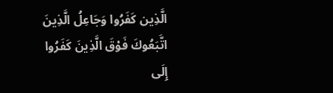الَّذِين كَفَرُوا وَجَاعِلُ الَّذِينَ اتَّبَعُوكَ فَوْقَ الَّذِينَ كَفَرُوا إِلَى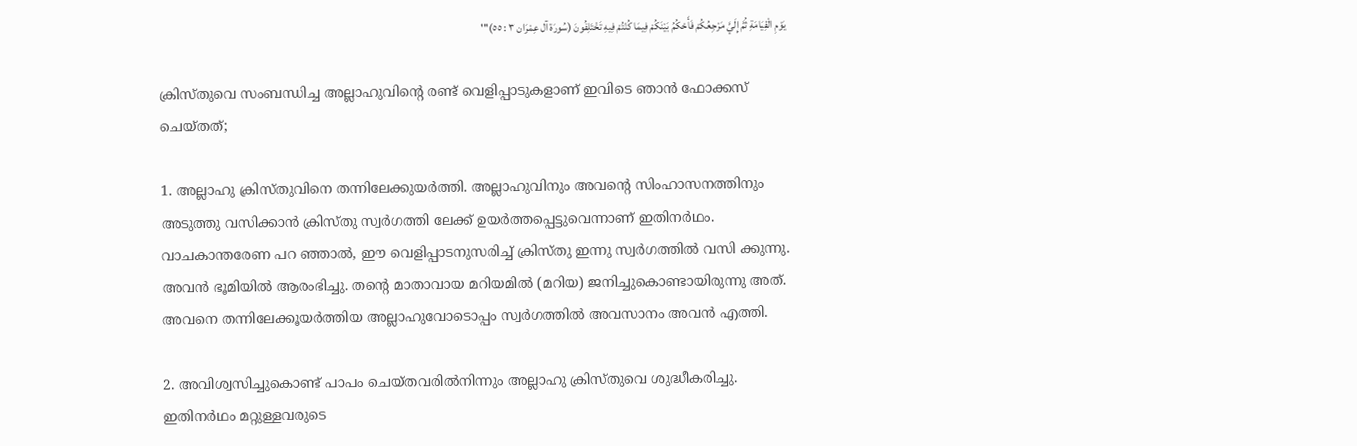يَوْمِ الْقِيَامَةِ ثُمَّ إِلَيَّ مَرْجِعُكُمْ فَأَحْكُمُ بَيْنَكُمْ فِيمَا كُنْتُمْ فِيهِ تَخْتَلِفُونَ (سُورَة آل عِمْرَان ٣ : ٥٥)'''

ക്രിസ്തുവെ സംബന്ധിച്ച അല്ലാഹുവിന്റെ രണ്ട്‌ വെളിപ്പാടുകളാണ്‌ ഇവിടെ ഞാന്‍ ഫോക്കസ്‌ ചെയ്തത്‌;

1. അല്ലാഹു ക്രിസ്തുവിനെ തന്നിലേക്കുയര്‍ത്തി. അല്ലാഹുവിനും അവന്റെ സിംഹാസനത്തിനും അടുത്തു വസിക്കാന്‍ ക്രിസ്തു സ്വര്‍ഗത്തി ലേക്ക്‌ ഉയര്‍ത്തപ്പെട്ടുവെന്നാണ്‌ ഇതിനര്‍ഥം. വാചകാന്തരേണ പറ ഞ്ഞാല്‍, ഈ വെളിപ്പാടനുസരിച്ച്‌ ക്രിസ്തു ഇന്നു സ്വര്‍ഗത്തില്‍ വസി ക്കുന്നു. അവന്‍ ഭൂമിയില്‍ ആരംഭിച്ചു. തന്റെ മാതാവായ മറിയമില്‍ (മറിയ) ജനിച്ചുകൊണ്ടായിരുന്നു അത്‌. അവനെ തന്നിലേക്കൂയര്‍ത്തിയ അല്ലാഹുവോടൊപ്പം സ്വര്‍ഗത്തില്‍ അവസാനം അവന്‍ എത്തി.

2. അവിശ്വസിച്ചുകൊണ്ട്‌ പാപം ചെയ്തവരില്‍നിന്നും അല്ലാഹു ക്രിസ്തുവെ ശുദ്ധീകരിച്ചു. ഇതിനര്‍ഥം മറ്റുള്ളവരുടെ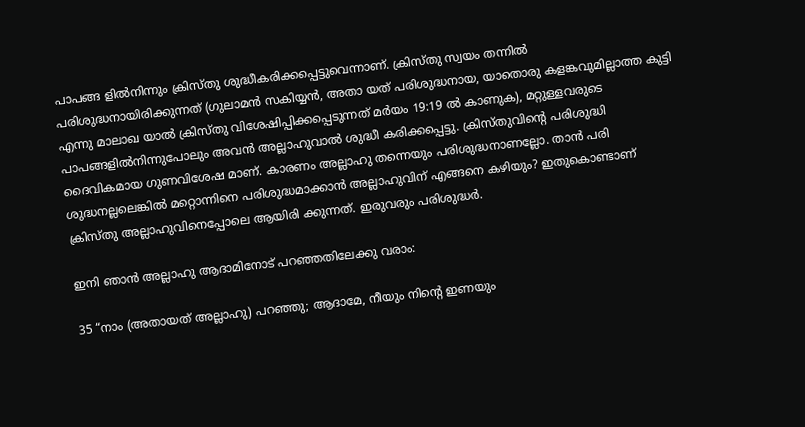പാപങ്ങ ളില്‍നിന്നും ക്രിസ്തു ശുദ്ധീകരിക്കപ്പെട്ടുവെന്നാണ്‌. ക്രിസ്തു സ്വയം തന്നില്‍ പരിശുദ്ധനായിരിക്കുന്നത്‌ (ഗുലാമന്‍ സകിയ്യന്‍, അതാ യത്‌ പരിശുദ്ധനായ, യാതൊരു കളങ്കവുമില്ലാത്ത കുട്ടി എന്നു മാലാഖ യാല്‍ ക്രിസ്തു വിശേഷിപ്പിക്കപ്പെടുന്നത്‌ മര്‍യം 19:19 ല്‍ കാണുക), മറ്റുള്ളവരുടെ പാപങ്ങളില്‍നിന്നുപോലും അവന്‍ അല്ലാഹുവാല്‍ ശുദ്ധീ കരിക്കപ്പെട്ടു. ക്രിസ്തുവിന്റെ പരിശുദ്ധി ദൈവികമായ ഗുണവിശേഷ മാണ്‌. കാരണം അല്ലാഹു തന്നെയും പരിശുദ്ധനാണല്ലോ. താന്‍ പരി ശുദ്ധനല്ലലെങ്കില്‍ മറ്റൊന്നിനെ പരിശുദ്ധമാക്കാന്‍ അല്ലാഹുവിന്‌ എങ്ങനെ കഴിയും? ഇതുകൊണ്ടാണ്‌ ക്രിസ്തു അല്ലാഹുവിനെപ്പോലെ ആയിരി ക്കുന്നത്‌. ഇരുവരും പരിശുദ്ധര്‍.

ഇനി ഞാന്‍ അല്ലാഹു ആദാമിനോട്‌ പറഞ്ഞതിലേക്കു വരാം:

35 “നാം (അതായത്‌ അല്ലാഹു) പറഞ്ഞു; ആദാമേ, നീയും നിന്റെ ഇണയും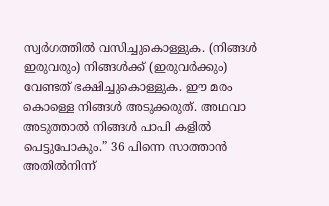സ്വര്‍ഗത്തില്‍ വസിച്ചുകൊള്ളുക. (നിങ്ങള്‍ ഇരുവരും) നിങ്ങള്‍ക്ക്‌ (ഇരുവര്‍ക്കും) വേണ്ടത്‌ ഭക്ഷിച്ചുകൊള്ളുക. ഈ മരം കൊള്ളെ നിങ്ങള്‍ അടുക്കരുത്‌. അഥവാ അടുത്താല്‍ നിങ്ങള്‍ പാപി കളില്‍ പെട്ടുപോകും.” 36 പിന്നെ സാത്താന്‍ അതില്‍നിന്ന്‌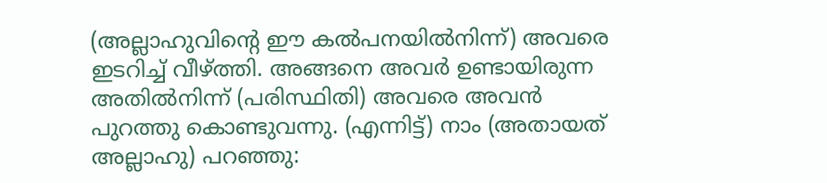(അല്ലാഹുവിന്റെ ഈ കല്‍പനയില്‍നിന്ന്‌) അവരെ ഇടറിച്ച്‌ വീഴ്ത്തി. അങ്ങനെ അവര്‍ ഉണ്ടായിരുന്ന അതില്‍നിന്ന്‌ (പരിസ്ഥിതി) അവരെ അവന്‍ പുറത്തു കൊണ്ടുവന്നു. (എന്നിട്ട്‌) നാം (അതായത്‌ അല്ലാഹു) പറഞ്ഞു: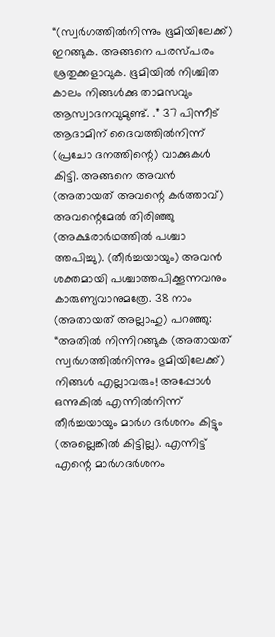“(സ്വര്‍ഗത്തില്‍നിന്നും ഭൂമിയിലേക്ക്‌) ഇറങ്ങുക. അങ്ങനെ പരസ്പരം ശ്രതുക്കളാവുക. ഭൂമിയില്‍ നിശ്ചിത കാലം നിങ്ങള്‍ക്കു താമസവും ആസ്വാദനവുമുണ്ട്‌. .” 37 പിന്നീട്‌ ആദാമിന്‌ ദൈവത്തില്‍നിന്ന്‌ (പ്രചോ ദനത്തിന്റെ) വാക്കുകള്‍ കിട്ടി. അങ്ങനെ അവന്‍ (അതായത്‌ അവന്റെ കര്‍ത്താവ്‌) അവന്റെമേല്‍ തിരിഞ്ഞു (അക്ഷരാര്‍ഥത്തില്‍ പശ്ചാ ത്തപിച്ചു). (തീര്‍ച്ചയായും) അവന്‍ ശക്തമായി പശ്ചാത്തപിക്കൂന്നവനും കാരുണ്യവാനുമത്രേ. 38 നാം (അതായത്‌ അല്ലാഹു) പറഞ്ഞു: “അതില്‍ നിന്നിറങ്ങുക (അതായത്‌ സ്വര്‍ഗത്തില്‍നിന്നും ഭുമിയിലേക്ക്‌) നിങ്ങള്‍ എല്ലാവരും! അപ്പോള്‍ ഒന്നുകില്‍ എന്നില്‍നിന്ന്‌ തീര്‍ച്ചയായും മാര്‍ഗ ദര്‍ശനം കിട്ടും (അല്ലെങ്കില്‍ കിട്ടില്ല). എന്നിട്ട്‌ എന്റെ മാര്‍ഗദര്‍ശനം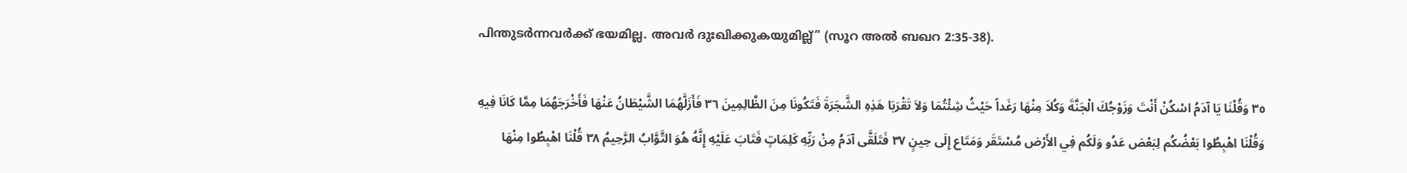പിന്തുടര്‍ന്നവര്‍ക്ക്‌ ഭയമില്ല. അവര്‍ ദുഃഖിക്കുകയുമില്ല്‌” (സൂറ അല്‍ ബഖറ 2:35-38).

٣٥ وَقُلْنَا يَا آدَمُ اسْكُنْ أَنْتَ وَزَوْجُكَ الْجَنَّةَ وَكُلاَ مِنْهَا رَغَداً حَيْثُ شِئْتُمَا وَلاَ تَقْرَبَا هَذِهِ الشَّجَرَةَ فَتَكُونَا مِنَ الظَّالِمِينَ ٣٦ فَأَزَلَّهُمَا الشَّيْطَانُ عَنْهَا فَأَخْرَجَهُمَا مِمَّا كَانَا فِيهِ وَقُلْنَا اهْبِطُوا بَعْضُكُم لِبَعْض عَدُو وَلَكُم فِي الأَرْض مُسْتَقَر وَمَتَاع إِلَى حِينٍ ٣٧ فَتَلَقَّى آدَمُ مِنْ رَبِّهِ كَلِمَاتٍ فَتَابَ عَلَيْهِ إِنَّهُ هُوَ التَّوَّابُ الرَّحِيمُ ٣٨ قُلْنَا اهْبِطُوا مِنْهَا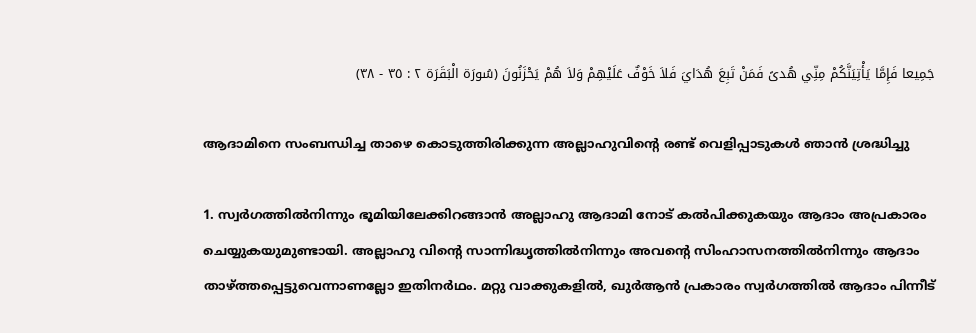جَمِيعا فَإِمَّا يَأْتِيَنَّكُمْ مِنِّي هُدىً فَمَنْ تَبِعَ هُدَايَ فَلاَ خَوْفٌ عَلَيْهِمْ وَلاَ هُمْ يَحْزَنُونَ (سُورَة الْبَقَرَة ٢ : ٣٥ - ٣٨)

ആദാമിനെ സംബന്ധിച്ച താഴെ കൊടുത്തിരിക്കുന്ന അല്ലാഹുവിന്റെ രണ്ട്‌ വെളിപ്പാടുകള്‍ ഞാന്‍ ശ്രദ്ധിച്ചു

1. സ്വര്‍ഗത്തില്‍നിന്നും ഭൂമിയിലേക്കിറങ്ങാന്‍ അല്ലാഹു ആദാമി നോട്‌ കല്‍പിക്കുകയും ആദാം അപ്രകാരം ചെയ്യുകയുമുണ്ടായി. അല്ലാഹു വിന്റെ സാന്നിദ്ധൃത്തില്‍നിന്നും അവന്റെ സിംഹാസനത്തില്‍നിന്നും ആദാം താഴ്ത്തപ്പെട്ടുവെന്നാണല്ലോ ഇതിനര്‍ഥം. മറ്റു വാക്കുകളില്‍, ഖുര്‍ആന്‍ പ്രകാരം സ്വര്‍ഗത്തില്‍ ആദാം പിന്നീട്‌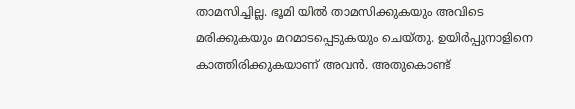താമസിച്ചില്ല. ഭൂമി യില്‍ താമസിക്കുകയും അവിടെ മരിക്കുകയും മറമാടപ്പെടുകയും ചെയ്തു. ഉയിര്‍പ്പുനാളിനെ കാത്തിരിക്കുകയാണ്‌ അവന്‍. അതുകൊണ്ട്‌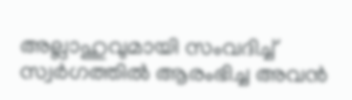അല്ലാഹുവുമായി സംവദിച്ച്‌ സ്വര്‍ഗത്തില്‍ ആരംഭിച്ച അവന്‍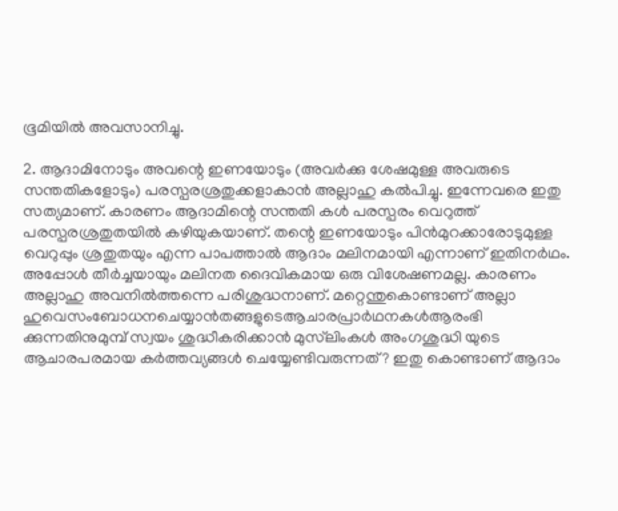ഭൂമിയില്‍ അവസാനിച്ചു.

2. ആദാമിനോടും അവന്റെ ഇണയോടും (അവര്‍ക്കു ശേഷമുള്ള അവരുടെ സന്തതികളോടും) പരസ്പരശ്രതുക്കളാകാന്‍ അല്ലാഹു കല്‍പിച്ചു. ഇന്നേവരെ ഇതു സത്യമാണ്‌. കാരണം ആദാമിന്റെ സന്തതി കള്‍ പരസ്പരം വെറുത്ത്‌ പരസ്പരശ്രതുതയില്‍ കഴിയുകയാണ്‌. തന്റെ ഇണയോടും പിന്‍മുറക്കാരോടുമുള്ള വെറുപ്പും ശ്രതുതയും എന്ന പാപത്താല്‍ ആദാം മലിനമായി എന്നാണ്‌ ഇതിനര്‍ഥം. അപ്പോള്‍ തീര്‍ച്ചയായും മലിനത ദൈവികമായ ഒരു വിശേഷണമല്ല. കാരണം അല്ലാഹു അവനില്‍ത്തന്നെ പരിശുദ്ധനാണ്‌. മറ്റെന്തുകൊണ്ടാണ്‌ അല്ലാ ഹുവെസംബോധനചെയ്യാന്‍തങ്ങളുടെആചാരപ്രാര്‍ഥനകള്‍ആരംഭി ക്കുന്നതിനുമുമ്പ്‌ സ്വയം ശുദ്ധീകരിക്കാന്‍ മുസ്‌ലിംകള്‍ അംഗശുദ്ധി യുടെ ആചാരപരമായ കര്‍ത്തവ്യങ്ങള്‍ ചെയ്യേണ്ടിവരുന്നത്‌? ഇതു കൊണ്ടാണ്‌ ആദാം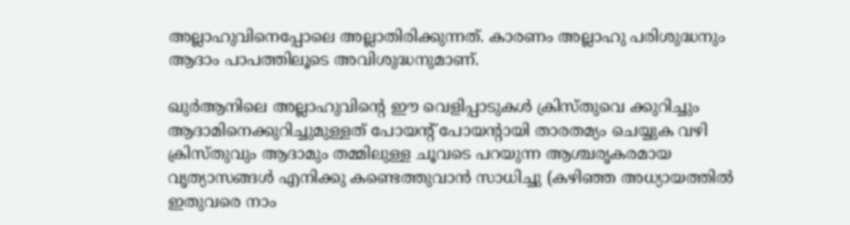അല്ലാഹുവിനെപ്പോലെ അല്ലാതിരിക്കുന്നത്‌. കാരണം അല്ലാഹു പരിശുദ്ധനും ആദാം പാപത്തിലൂടെ അവിശുദ്ധനുമാണ്‌.

ഖുര്‍ആനിലെ അല്ലാഹുവിന്റെ ഈ വെളിപ്പാടുകള്‍ ക്രിസ്തുവെ ക്കുറിച്ചും ആദാമിനെക്കുറിച്ചുമുള്ളത്‌ പോയന്റ്‌ പോയന്റായി താരതമ്യം ചെയ്യുക വഴി ക്രിസ്തുവും ആദാമും തമ്മിലുള്ള ചൂവടെ പറയുന്ന ആശ്ചരൃകരമായ വൃത്യാസങ്ങള്‍ എനിക്കു കണ്ടെത്തുവാന്‍ സാധിച്ചു (കഴിഞ്ഞ അധ്യായത്തില്‍ ഇതുവരെ നാം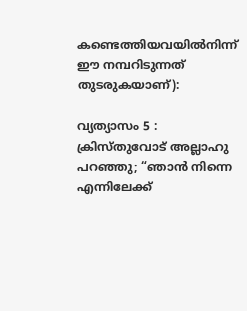കണ്ടെത്തിയവയില്‍നിന്ന്‌ ഈ നമ്പറിടുന്നത്‌ തുടരുകയാണ്‌):

വ്യത്യാസം 5 : ക്രിസ്തുവോട്‌ അല്ലാഹു പറഞ്ഞു; “ഞാന്‍ നിന്നെ എന്നിലേക്ക്‌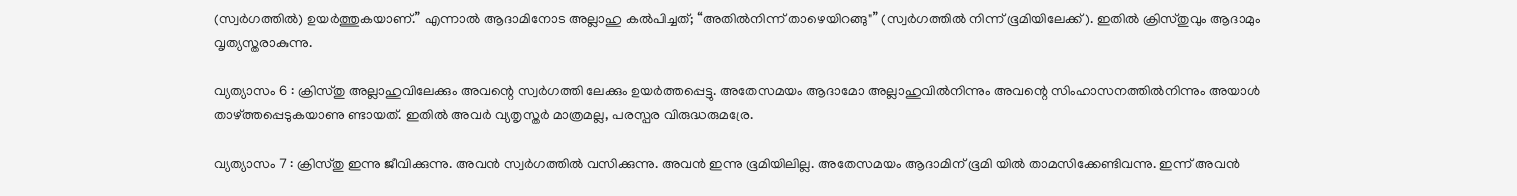(സ്വര്‍ഗത്തില്‍) ഉയര്‍ത്തുകയാണ്‌.” എന്നാല്‍ ആദാമിനോട അല്ലാഹു കല്‍പിച്ചത്‌; “അതില്‍നിന്ന്‌ താഴെയിറങ്ങു"” (സ്വര്‍ഗത്തില്‍ നിന്ന്‌ ഭൂമിയിലേക്ക്‌). ഇതില്‍ ക്രിസ്തുവും ആദാമും വൃത്യസ്തരാകുന്നു.

വ്യത്യാസം 6 : ക്രിസ്തു അല്ലാഹുവിലേക്കും അവന്റെ സ്വര്‍ഗത്തി ലേക്കും ഉയര്‍ത്തപ്പെട്ടു. അതേസമയം ആദാമോ അല്ലാഹുവില്‍നിന്നും അവന്റെ സിംഹാസനത്തില്‍നിന്നും അയാള്‍ താഴ്ത്തപ്പെടുകയാണു ണ്ടായത്‌. ഇതില്‍ അവര്‍ വ്യതൃസ്തര്‍ മാത്രമല്ല, പരസ്പര വിരുദ്ധരുമര്രേ.

വ്യത്യാസം 7 : ക്രിസ്തു ഇന്നു ജീവിക്കുന്നു. അവന്‍ സ്വര്‍ഗത്തില്‍ വസിക്കുന്നു. അവന്‍ ഇന്നു ഭൂമിയിലില്ല. അതേസമയം ആദാമിന്‌ ഭൂമി യില്‍ താമസിക്കേണ്ടിവന്നു. ഇന്ന്‌ അവന്‍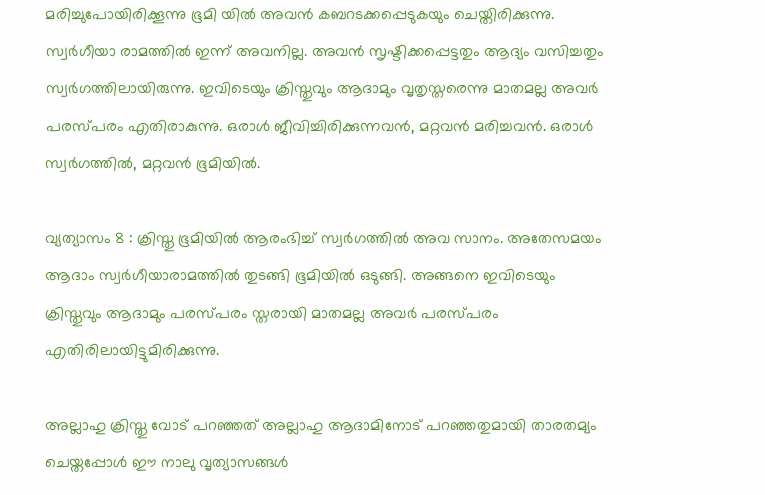മരിച്ചുപോയിരിക്കൂന്നു ഭൂമി യില്‍ അവന്‍ കബറടക്കപ്പെടുകയും ചെയ്തിരിക്കുന്നു. സ്വര്‍ഗീയാ രാമത്തില്‍ ഇന്ന്‌ അവനില്ല. അവന്‍ സൃഷ്ടിക്കപ്പെട്ടതും ആദ്യം വസിച്ചതും സ്വര്‍ഗത്തിലായിരുന്നു. ഇവിടെയും ക്രിസ്തുവും ആദാമും വൃതൃസ്തരെന്നു മാതമല്ല അവര്‍ പരസ്പരം എതിരാകുന്നു. ഒരാള്‍ ജീവിച്ചിരിക്കുന്നവന്‍, മറ്റവന്‍ മരിച്ചവന്‍. ഒരാള്‍ സ്വര്‍ഗത്തില്‍, മറ്റവന്‍ ഭൂമിയില്‍.

വ്യത്യാസം 8 : ക്രിസ്തു ഭൂമിയില്‍ ആരംഭിച്ച്‌ സ്വര്‍ഗത്തില്‍ അവ സാനം. അതേസമയം ആദാം സ്വര്‍ഗീയാരാമത്തില്‍ തുടങ്ങി ഭൂമിയില്‍ ഒടുങ്ങി. അങ്ങനെ ഇവിടെയും ക്രിസ്തുവും ആദാമും പരസ്പരം സ്തരായി മാതമല്ല അവര്‍ പരസ്പരം എതിരിലായിട്ടുമിരിക്കുന്നു.

അല്ലാഹു ക്രിസ്തു വോട്‌ പറഞ്ഞത്‌ അല്ലാഹു ആദാമിനോട്‌ പറഞ്ഞതുമായി താരതമ്യം ചെയ്തപ്പോള്‍ ഈ നാലു വൃത്യാസങ്ങള്‍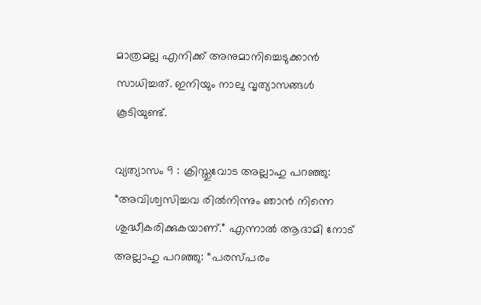മാത്രമല്ല എനിക്ക്‌ അനുമാനിച്ചെടുക്കാന്‍ സാധിച്ചത്‌. ഇനിയും നാലു വൃത്യാസങ്ങള്‍ കൂടിയുണ്ട്‌.

വ്യത്യാസം 9 : ക്രിസ്തുവോട അല്ലാഹു പറഞ്ഞു: “അവിശ്വസിച്ചവ രില്‍നിന്നും ഞാന്‍ നിന്നെ ശുദ്ധീകരിക്കുകയാണ്‌.” എന്നാല്‍ ആദാമി നോട്‌ അല്ലാഹു പറഞ്ഞു: “പരസ്പരം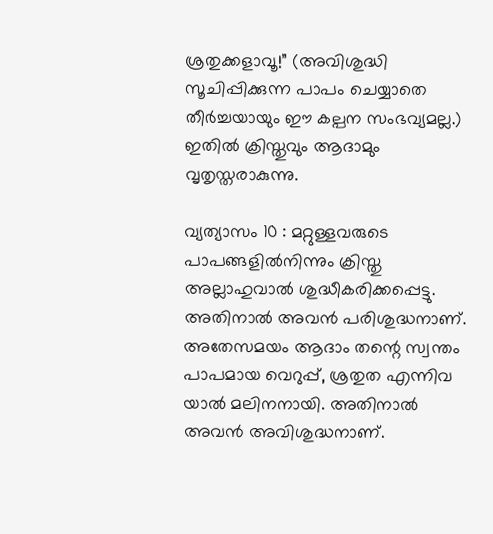ശ്രതുക്കളാവൂ!” (അവിശുദ്ധി സൂചിപ്പിക്കുന്ന പാപം ചെയ്യാതെ തീര്‍ച്ചയായും ഈ കല്പന സംഭവ്യമല്ല.) ഇതില്‍ ക്രിസ്തുവും ആദാമും വൃതൃസ്തരാകുന്നു.

വ്യത്യാസം 10 : മറ്റുള്ളവരുടെ പാപങ്ങളില്‍നിന്നും ക്രിസ്തു അല്ലാഹുവാല്‍ ശുദ്ധീകരിക്കപ്പെട്ടു. അതിനാല്‍ അവന്‍ പരിശുദ്ധനാണ്‌. അതേസമയം ആദാം തന്റെ സ്വന്തം പാപമായ വെറുപ്പ്‌, ശ്രതുത എന്നിവ യാല്‍ മലിനനായി. അതിനാല്‍ അവന്‍ അവിശുദ്ധനാണ്‌.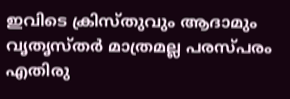ഇവിടെ ക്രിസ്തുവും ആദാമും വൃതൃസ്തര്‍ മാത്രമല്ല പരസ്പരം എതിരു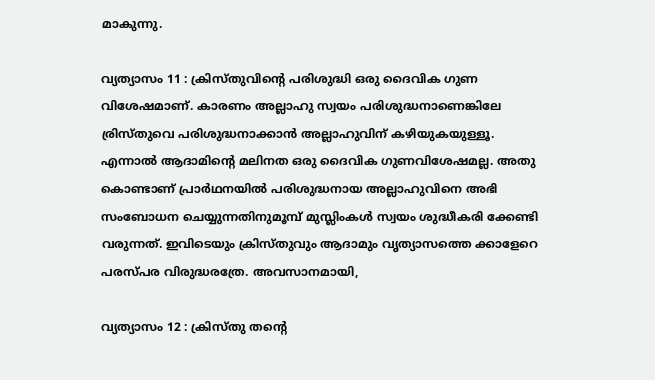മാകുന്നു.

വ്യത്യാസം 11 : ക്രിസ്തുവിന്റെ പരിശുദ്ധി ഒരു ദൈവിക ഗുണ വിശേഷമാണ്‌. കാരണം അല്ലാഹു സ്വയം പരിശുദ്ധനാണെങ്കിലേ ര്രിസ്തുവെ പരിശുദ്ധനാക്കാന്‍ അല്ലാഹുവിന്‌ കഴിയുകയുള്ളൂ. എന്നാല്‍ ആദാമിന്റെ മലിനത ഒരു ദൈവിക ഗുണവിശേഷമല്ല. അതു കൊണ്ടാണ്‌ പ്രാര്‍ഥനയില്‍ പരിശുദ്ധനായ അല്ലാഹുവിനെ അഭി സംബോധന ചെയ്യുന്നതിനുമൂമ്പ്‌ മുസ്ലിംകള്‍ സ്വയം ശുദ്ധീകരി ക്കേണ്ടി വരുന്നത്‌. ഇവിടെയും ക്രിസ്തുവും ആദാമും വൃത്യാസത്തെ ക്കാളേറെ പരസ്പര വിരുദ്ധരത്രേ. അവസാനമായി,

വ്യത്യാസം 12 : ക്രിസ്തു തന്റെ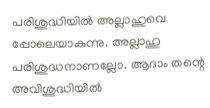പരിശുദ്ധിയില്‍ അല്ലാഹുവെ പ്പോലെയാകുന്നു. അല്ലാഹു പരിശുദ്ധനാണല്ലോ. ആദാം തന്റെ അവിശുദ്ധിയില്‍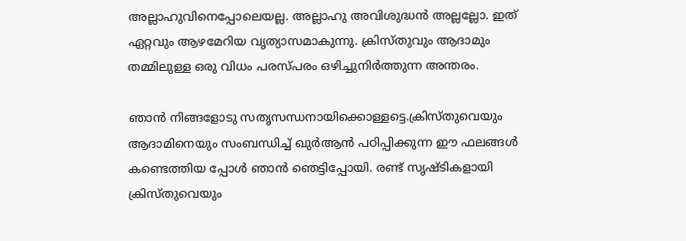അല്ലാഹുവിനെപ്പോലെയല്ല. അല്ലാഹു അവിശുദ്ധന്‍ അല്ലല്ലോ. ഇത്‌ ഏറ്റവും ആഴമേറിയ വൃത്യാസമാകുന്നു. ക്രിസ്തുവും ആദാമും തമ്മിലുള്ള ഒരു വിധം പരസ്പരം ഒഴിച്ചുനിര്‍ത്തുന്ന അന്തരം.

ഞാന്‍ നിങ്ങളോടു സതൃസന്ധനായിക്കൊള്ളട്ടെ.ക്രിസ്തുവെയും ആദാമിനെയും സംബന്ധിച്ച്‌ ഖുര്‍ആന്‍ പഠിപ്പിക്കുന്ന ഈ ഫലങ്ങള്‍ കണ്ടെത്തിയ പ്പോള്‍ ഞാന്‍ ഞെട്ടിപ്പോയി. രണ്ട്‌ സൃഷ്ടികളായി ക്രിസ്തുവെയും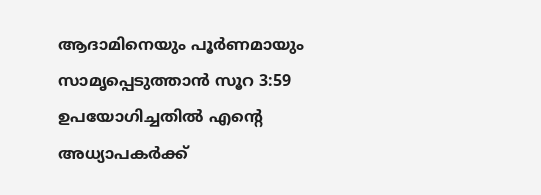ആദാമിനെയും പൂര്‍ണമായും സാമൃപ്പെടുത്താന്‍ സൂറ 3:59 ഉപയോഗിച്ചതില്‍ എന്റെ അധ്യാപകര്‍ക്ക്‌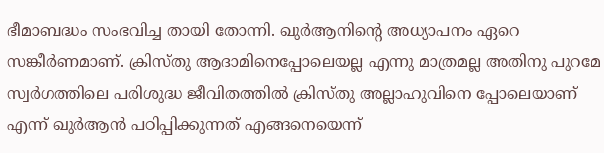ഭീമാബദ്ധം സംഭവിച്ച തായി തോന്നി. ഖുര്‍ആനിന്റെ അധ്യാപനം ഏറെ സങ്കീര്‍ണമാണ്‌. ക്രിസ്തു ആദാമിനെപ്പോലെയല്ല എന്നു മാത്രമല്ല അതിനു പുറമേ സ്വര്‍ഗത്തിലെ പരിശുദ്ധ ജീവിതത്തില്‍ ക്രിസ്തു അല്ലാഹുവിനെ പ്പോലെയാണ്‌ എന്ന്‌ ഖുര്‍ആന്‍ പഠിപ്പിക്കുന്നത്‌ എങ്ങനെയെന്ന്‌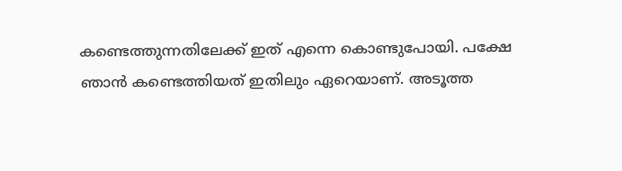കണ്ടെത്തുന്നതിലേക്ക്‌ ഇത്‌ എന്നെ കൊണ്ടുപോയി. പക്ഷേ ഞാന്‍ കണ്ടെത്തിയത്‌ ഇതിലും ഏറെയാണ്‌. അടൂത്ത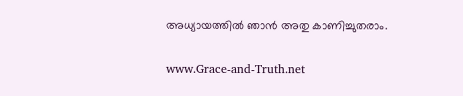അധ്യായത്തില്‍ ഞാന്‍ അതു കാണിച്ചുതരാം.

www.Grace-and-Truth.net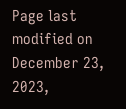Page last modified on December 23, 2023,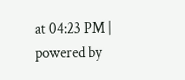at 04:23 PM | powered by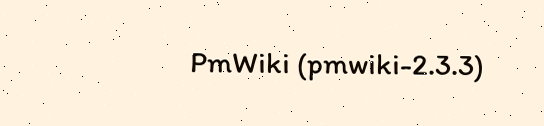PmWiki (pmwiki-2.3.3)